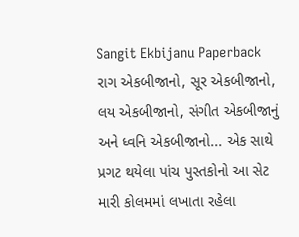Sangit Ekbijanu Paperback
રાગ એકબીજાનો, સૂર એકબીજાનો, લય એકબીજાનો, સંગીત એકબીજાનું અને ધ્વનિ એકબીજાનો... એક સાથે પ્રગટ થયેલા પાંચ પુસ્તકોનો આ સેટ મારી કોલમમાં લખાતા રહેલા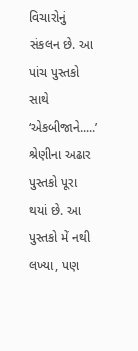વિચારોનું સંકલન છે. આ પાંચ પુસ્તકો સાથે ‘એકબીજાને.....’ શ્રેણીના અઢાર પુસ્તકો પૂરા થયાં છે. આ પુસ્તકો મેં નથી લખ્યા, પણ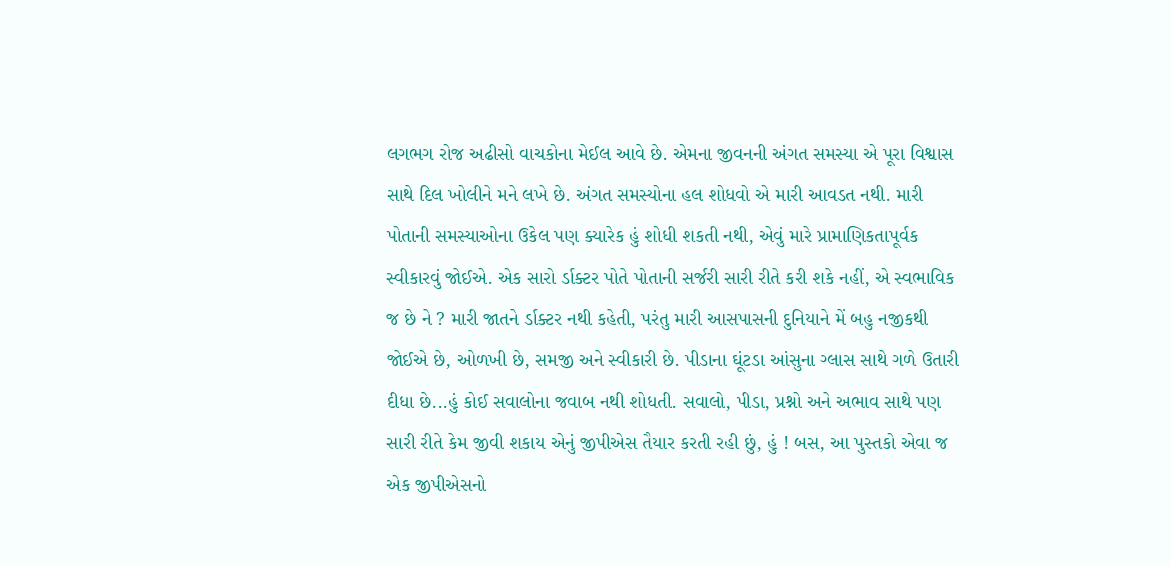લગભગ રોજ અઢીસો વાચકોના મેઈલ આવે છે. એમના જીવનની અંગત સમસ્યા એ પૂરા વિશ્વાસ સાથે દિલ ખોલીને મને લખે છે. અંગત સમસ્યોના હલ શોધવો એ મારી આવડત નથી. મારી પોતાની સમસ્યાઓના ઉકેલ પણ ક્યારેક હું શોધી શકતી નથી, એવું મારે પ્રામાણિકતાપૂર્વક સ્વીકારવું જોઈએ. એક સારો ર્ડાક્ટર પોતે પોતાની સર્જરી સારી રીતે કરી શકે નહીં, એ સ્વભાવિક જ છે ને ? મારી જાતને ર્ડાક્ટર નથી કહેતી, પરંતુ મારી આસપાસની દુનિયાને મેં બહુ નજીકથી જોઈએ છે, ઓળખી છે, સમજી અને સ્વીકારી છે. પીડાના ઘૂંટડા આંસુના ગ્લાસ સાથે ગળે ઉતારી દીધા છે...હું કોઈ સવાલોના જવાબ નથી શોધતી. સવાલો, પીડા, પ્રશ્નો અને અભાવ સાથે પણ સારી રીતે કેમ જીવી શકાય એનું જીપીએસ તૈયાર કરતી રહી છું, હું ! બસ, આ પુસ્તકો એવા જ એક જીપીએસનો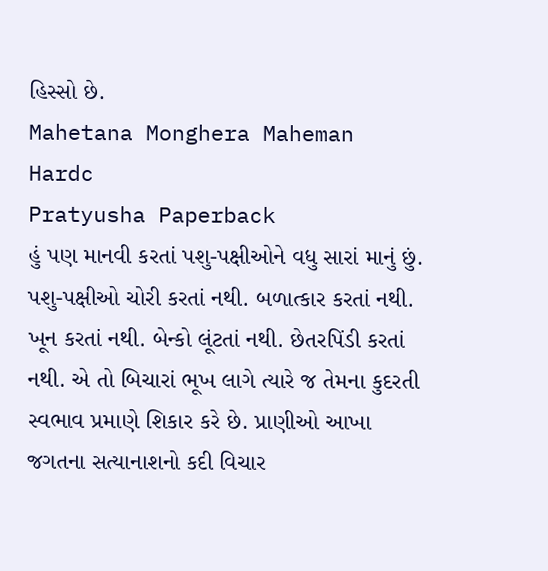હિસ્સો છે.
Mahetana Monghera Maheman Hardc
Pratyusha Paperback
હું પણ માનવી કરતાં પશુ-પક્ષીઓને વધુ સારાં માનું છું. પશુ-પક્ષીઓ ચોરી કરતાં નથી. બળાત્કાર કરતાં નથી. ખૂન કરતાં નથી. બેન્કો લૂંટતાં નથી. છેતરપિંડી કરતાં નથી. એ તો બિચારાં ભૂખ લાગે ત્યારે જ તેમના કુદરતી સ્વભાવ પ્રમાણે શિકાર કરે છે. પ્રાણીઓ આખા જગતના સત્યાનાશનો કદી વિચાર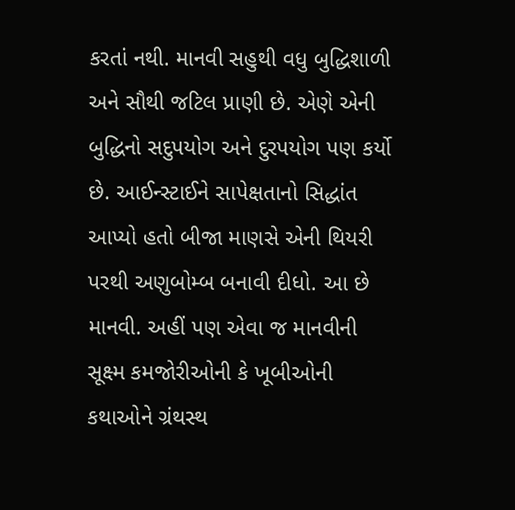કરતાં નથી. માનવી સહુથી વધુ બુદ્ધિશાળી અને સૌથી જટિલ પ્રાણી છે. એણે એની બુદ્ધિનો સદુપયોગ અને દુરપયોગ પણ કર્યો છે. આઈન્સ્ટાઈને સાપેક્ષતાનો સિદ્ધાંત આપ્યો હતો બીજા માણસે એની થિયરી પરથી અણુબોમ્બ બનાવી દીધો. આ છે માનવી. અહીં પણ એવા જ માનવીની સૂક્ષ્મ કમજોરીઓની કે ખૂબીઓની કથાઓને ગ્રંથસ્થ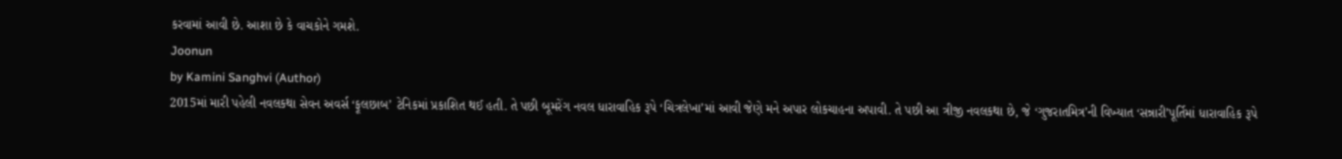કરવામાં આવી છે. આશા છે કે વાચકોને ગમશે.
Joonun
by Kamini Sanghvi (Author)
2015માં મારી પહેલી નવલકથા સેવન અવર્સ ‘ફૂલછાબ’ ટેનિકમાં પ્રકાશિત થઈ હતી. તે પછી બૂમરેંગ નવલ ધારાવાહિક રૂપે ‘ચિત્રલેખા’માં આવી જેણે મને અપાર લોકચાહના અપાવી. તે પછી આ ત્રીજી નવલકથા છે, જે ‘ગુજરાતમિત્ર’ની વિખ્યાત ‘સન્નારી’પૂર્તિમાં ધારાવાહિક રૂપે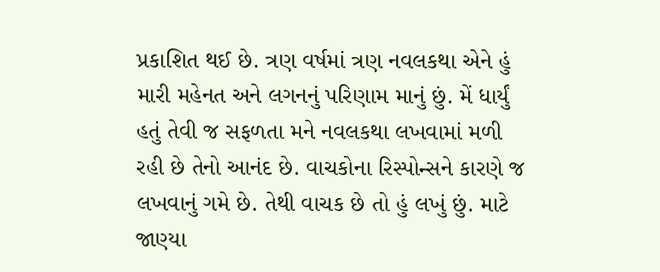પ્રકાશિત થઈ છે. ત્રણ વર્ષમાં ત્રણ નવલકથા એને હું મારી મહેનત અને લગનનું પરિણામ માનું છું. મેં ધાર્યું હતું તેવી જ સફળતા મને નવલકથા લખવામાં મળી રહી છે તેનો આનંદ છે. વાચકોના રિસ્પોન્સને કારણે જ લખવાનું ગમે છે. તેથી વાચક છે તો હું લખું છું. માટે જાણ્યા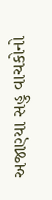અજાણ્યા સહુ વાચકોનો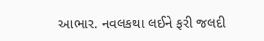આભાર. નવલકથા લઈને ફરી જલદી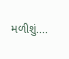મળીશું....